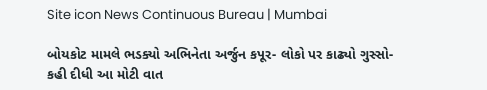Site icon News Continuous Bureau | Mumbai

બોયકોટ મામલે ભડક્યો અભિનેતા અર્જુન કપૂર- લોકો પર કાઢ્યો ગુસ્સો- કહી દીધી આ મોટી વાત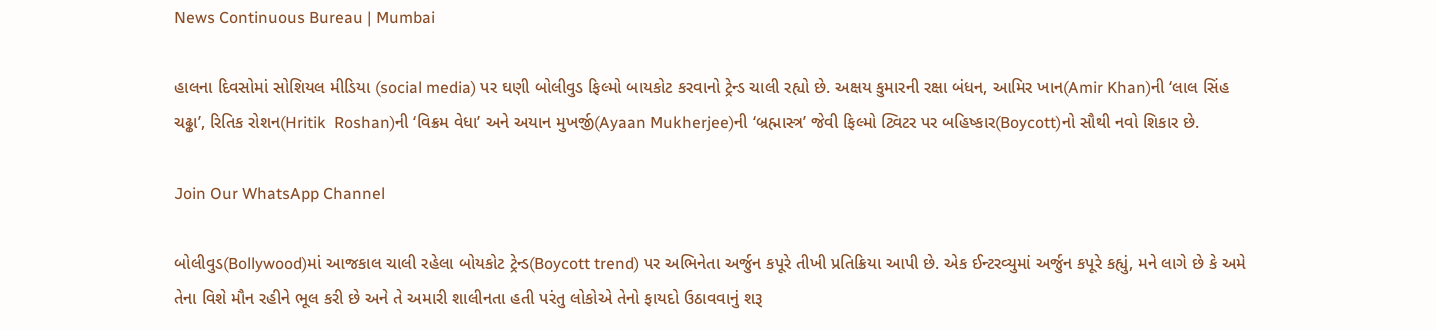News Continuous Bureau | Mumbai

હાલના દિવસોમાં સોશિયલ મીડિયા (social media) પર ઘણી બોલીવુડ ફિલ્મો બાયકોટ કરવાનો ટ્રેન્ડ ચાલી રહ્યો છે. અક્ષય કુમારની રક્ષા બંધન, આમિર ખાન(Amir Khan)ની ‘લાલ સિંહ ચઢ્ઢા’, રિતિક રોશન(Hritik  Roshan)ની ‘વિક્રમ વેધા’ અને અયાન મુખર્જી(Ayaan Mukherjee)ની ‘બ્રહ્માસ્ત્ર’ જેવી ફિલ્મો ટ્વિટર પર બહિષ્કાર(Boycott)નો સૌથી નવો શિકાર છે.

Join Our WhatsApp Channel

બોલીવુડ(Bollywood)માં આજકાલ ચાલી રહેલા બોયકોટ ટ્રેન્ડ(Boycott trend) પર અભિનેતા અર્જુન કપૂરે તીખી પ્રતિક્રિયા આપી છે. એક ઈન્ટરવ્યુમાં અર્જુન કપૂરે કહ્યું, મને લાગે છે કે અમે તેના વિશે મૌન રહીને ભૂલ કરી છે અને તે અમારી શાલીનતા હતી પરંતુ લોકોએ તેનો ફાયદો ઉઠાવવાનું શરૂ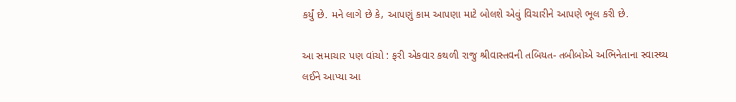કર્યું છે. મને લાગે છે કે, આપણું કામ આપણા માટે બોલશે એવું વિચારીને આપણે ભૂલ કરી છે.

આ સમાચાર પણ વાંચો : ફરી એકવાર કથળી રાજુ શ્રીવાસ્તવની તબિયત- તબીબોએ અભિનેતાના સ્વાસ્થ્ય લઈને આપ્યા આ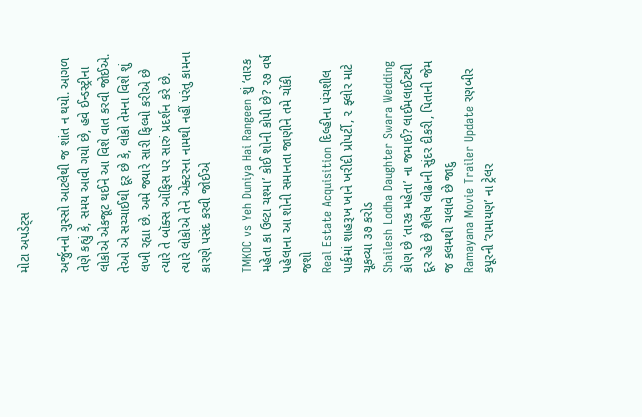મોટા અપડેટ્સ

અર્જુનનો ગુસ્સો આટલેથી જ શાંત ન થયો. આગળ તેણે કહ્યું કે, સમય આવી ગયો છે, હવે ઈન્ડસ્ટ્રીના લોકોએ એકજૂટ થઈને આ વિશે વાત કરવી જોઈએ. તેઓ એ સચ્ચાઈથી દૂર છે કે, લોકો તેમના વિશે શું લખી રહ્યા છે. અમે જ્યારે સારી ફિલ્મો કરીએ છે ત્યારે તે બૉક્સ ઑફિસ પર સારું પ્રદર્શન કરે છે. ત્યારે લોકોએ તેને એક્ટરના નામથી નહીં પરંતુ કામના કારણે પસંદ કરવી જોઈએ

TMKOC vs Yeh Duniya Hai Rangeen શું ‘તારક મહેતા કા ઉલ્ટા ચશ્મા’ કોઈ શોની કોપી છે? ૨૭ વર્ષ પહેલાના આ શોની સમાનતા જાણીને તમે ચોંકી જશો
Real Estate Acquisition દિલ્હીના પંચશીલ પાર્કમાં શાહરૂખ ખાને ખરીદી પ્રોપર્ટી, ૨ ફ્લોર માટે ચૂકવ્યા ૩૭ કરોડ
Shailesh Lodha Daughter Swara Wedding કોણ છે ‘તારક મહેતા’ ના જમાઈ? લાઈમલાઈટથી દૂર રહે છે શૈલેષ લોઢાની સુંદર દીકરી, પિતાની જેમ જ કલમથી ચલાવે છે જાદુ
Ramayana Movie Trailer Update રણબીર કપૂરની ‘રામાયણ’ ના ટ્રેલર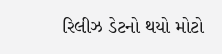રિલીઝ ડેટનો થયો મોટો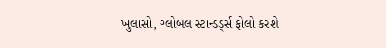ખુલાસો, ગ્લોબલ સ્ટાન્ડર્ડ્સ ફોલો કરશે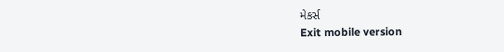મેકર્સ
Exit mobile version